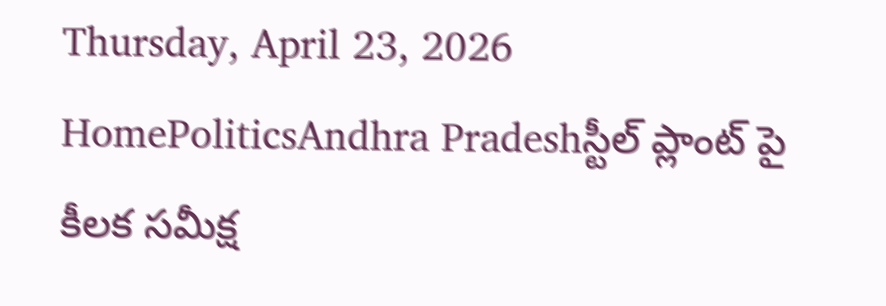Thursday, April 23, 2026
HomePoliticsAndhra Pradeshస్టీల్ ప్లాంట్ పై కీలక సమీక్ష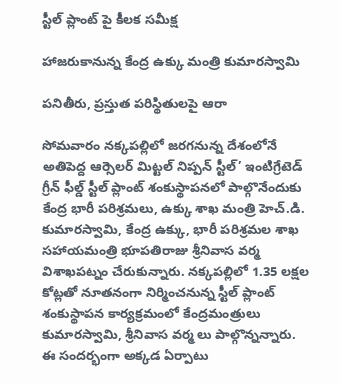స్టీల్ ప్లాంట్ పై కీలక సమీక్ష

హాజరుకానున్న కేంద్ర ఉక్కు మంత్రి కుమారస్వామి

పనితీరు, ప్రస్తుత పరిస్థితులపై ఆరా

సోమవారం నక్కపల్లిలో జరగనున్న దేశంలోనే అతిపెద్ద ఆర్సెలర్ మిట్టల్ నిప్పన్ స్టీల్’ ఇంటిగ్రేటెడ్ గ్రీన్ ఫీల్డ్ స్టీల్ ప్లాంట్ శంకుస్థాపనలో పాల్గొనేందుకు కేంద్ర భారీ పరిశ్రమలు, ఉక్కు శాఖ మంత్రి హెచ్.డి. కుమారస్వామి, కేంద్ర ఉక్కు, భారీ పరిశ్రమల శాఖ సహాయమంత్రి భూపతిరాజు శ్రీనివాస వర్మ విశాఖపట్నం చేరుకున్నారు. నక్కపల్లిలో 1.35 లక్షల కోట్లతో నూతనంగా నిర్మించనున్న స్టీల్ ప్లాంట్‌ శంకుస్థాపన కార్యక్రమంలో కేంద్రమంత్రులు కుమారస్వామి, శ్రీనివాస వర్మ లు పాల్గొన్నన్నారు. ఈ సందర్భంగా అక్కడ ఏర్పాటు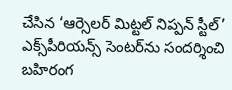చేసిన ‘ఆర్సెలర్ మిట్టల్ నిప్పన్ స్టీల్’ ఎక్స్‌పీరియన్స్ సెంటర్‌ను సందర్శించి బహిరంగ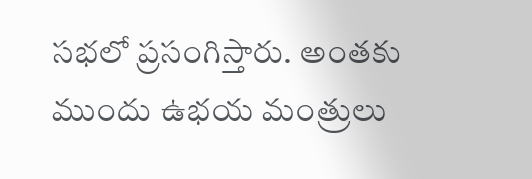సభలో ప్రసంగిస్తారు. అంతకు ముందు ఉభయ మంత్రులు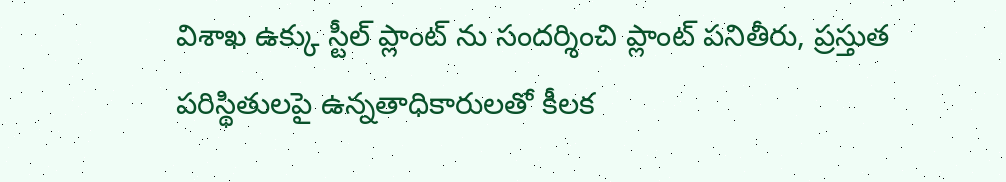విశాఖ ఉక్కు స్టీల్ ప్లాంట్ ను సందర్శించి ప్లాంట్ పనితీరు, ప్రస్తుత పరిస్థితులపై ఉన్నతాధికారులతో కీలక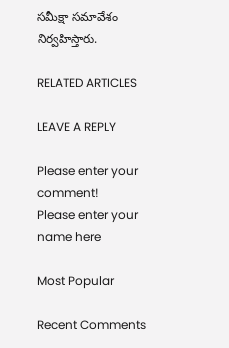సమీక్షా సమావేశం నిర్వహిస్తారు.

RELATED ARTICLES

LEAVE A REPLY

Please enter your comment!
Please enter your name here

Most Popular

Recent Comments